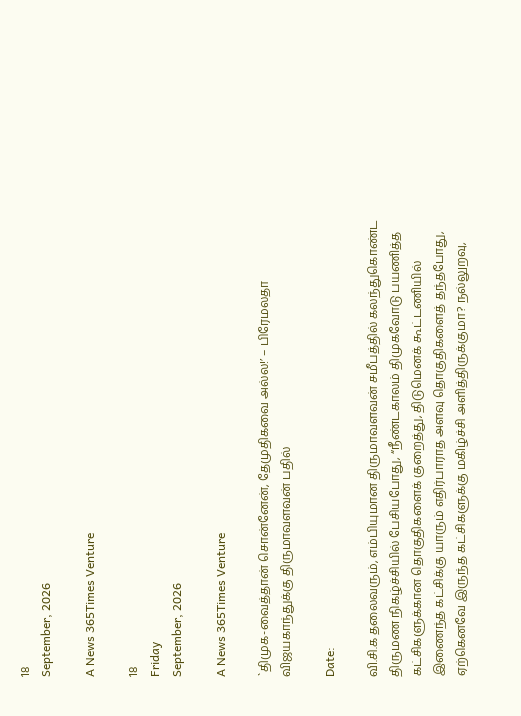18
September, 2026

A News 365Times Venture

18
Friday
September, 2026

A News 365Times Venture

`திமுக-வைத்தான் சொன்னேன், தேமுதிகவை அல்ல!’ – பிரேமலதா விஜயகாந்துக்கு திருமாவளவன் பதில்

Date:

வி.சி.க தலைவரும், எம்பியுமான திருமாவளவன் சமீபத்தில் கலந்துகொண்ட திருமண நிகழ்ச்சியில் பேசியபோது, “நீண்டகாலம் திமுகவோடு பயணித்த கட்சிகளுக்கான தொகுதிகளைக் குறைத்து, திடுமெனக் கூட்டணியில் இணைந்த கட்சிக்கு யாரும் எதிர்பாராத அளவு தொகுதிகளைத் தந்தபோது, ஏற்கெனவே இருந்த கட்சிகளுக்கு மகிழ்ச்சி அளித்திருக்குமா? நல்லுறவு,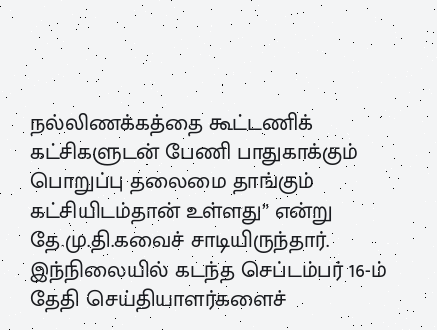நல்லிணக்கத்தை கூட்டணிக் கட்சிகளுடன் பேணி பாதுகாக்கும் பொறுப்பு தலைமை தாங்கும் கட்சியிடம்தான் உள்ளது” என்று தே.மு.தி.கவைச் சாடியிருந்தார். இந்நிலையில் கடந்த செப்டம்பர் 16-ம் தேதி செய்தியாளர்களைச்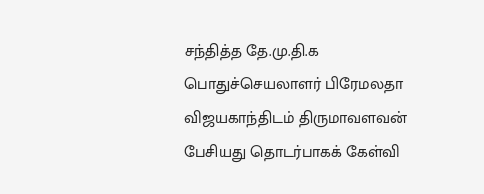சந்தித்த தே.மு.தி.க பொதுச்செயலாளர் பிரேமலதா விஜயகாந்திடம் திருமாவளவன் பேசியது தொடர்பாகக் கேள்வி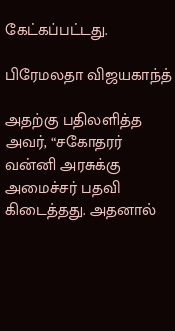கேட்கப்பட்டது.

பிரேமலதா விஜயகாந்த்

அதற்கு பதிலளித்த அவர், “சகோதரர் வன்னி அரசுக்கு அமைச்சர் பதவி கிடைத்தது. அதனால்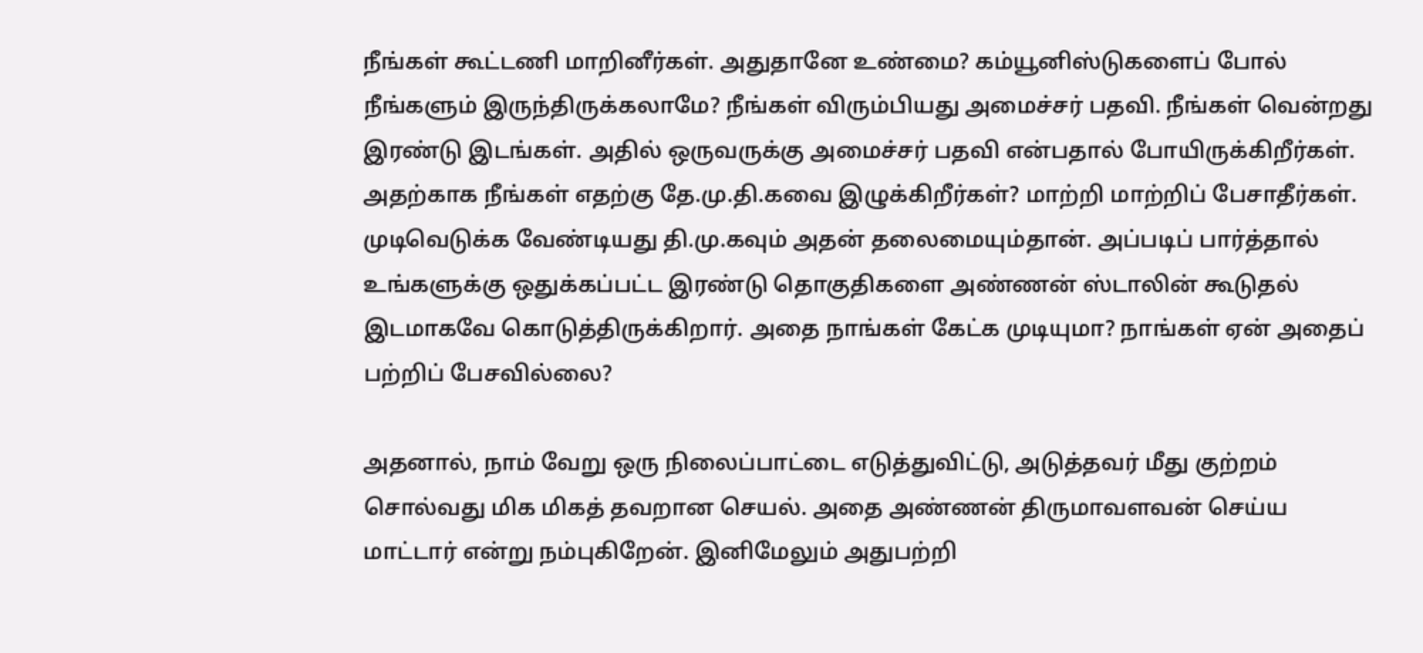நீங்கள் கூட்டணி மாறினீர்கள். அதுதானே உண்மை? கம்யூனிஸ்டுகளைப் போல் நீங்களும் இருந்திருக்கலாமே? நீங்கள் விரும்பியது அமைச்சர் பதவி. நீங்கள் வென்றது இரண்டு இடங்கள். அதில் ஒருவருக்கு அமைச்சர் பதவி என்பதால் போயிருக்கிறீர்கள். அதற்காக நீங்கள் எதற்கு தே.மு.தி.கவை இழுக்கிறீர்கள்? மாற்றி மாற்றிப் பேசாதீர்கள். முடிவெடுக்க வேண்டியது தி.மு.கவும் அதன் தலைமையும்தான். அப்படிப் பார்த்தால் உங்களுக்கு ஒதுக்கப்பட்ட இரண்டு தொகுதிகளை அண்ணன் ஸ்டாலின் கூடுதல் இடமாகவே கொடுத்திருக்கிறார். அதை நாங்கள் கேட்க முடியுமா? நாங்கள் ஏன் அதைப் பற்றிப் பேசவில்லை?

அதனால், நாம் வேறு ஒரு நிலைப்பாட்டை எடுத்துவிட்டு, அடுத்தவர் மீது குற்றம் சொல்வது மிக மிகத் தவறான செயல். அதை அண்ணன் திருமாவளவன் செய்ய மாட்டார் என்று நம்புகிறேன். இனிமேலும் அதுபற்றி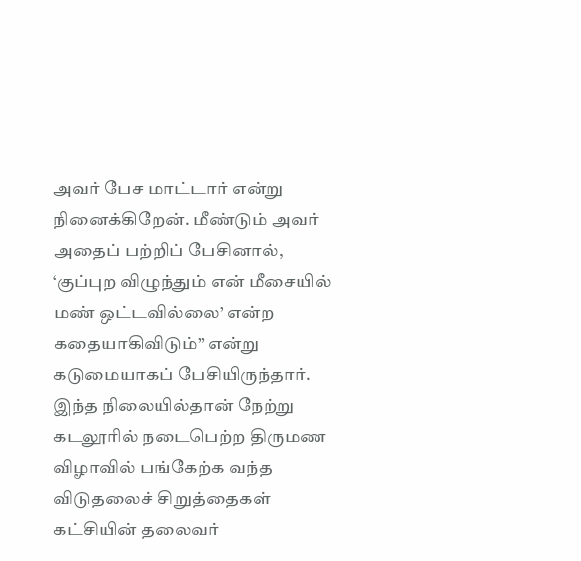அவர் பேச மாட்டார் என்று நினைக்கிறேன். மீண்டும் அவர் அதைப் பற்றிப் பேசினால், ‘குப்புற விழுந்தும் என் மீசையில் மண் ஒட்டவில்லை’ என்ற கதையாகிவிடும்” என்று கடுமையாகப் பேசியிருந்தார். இந்த நிலையில்தான் நேற்று கடலூரில் நடைபெற்ற திருமண விழாவில் பங்கேற்க வந்த விடுதலைச் சிறுத்தைகள் கட்சியின் தலைவர்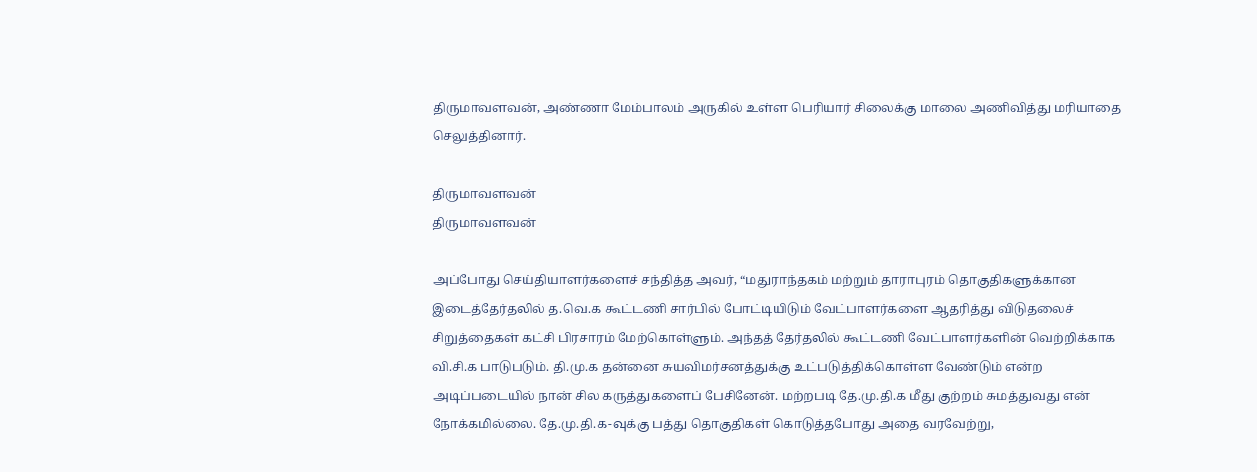திருமாவளவன், அண்ணா மேம்பாலம் அருகில் உள்ள பெரியார் சிலைக்கு மாலை அணிவித்து மரியாதை செலுத்தினார்.

திருமாவளவன்
திருமாவளவன்

அப்போது செய்தியாளர்களைச் சந்தித்த அவர், “மதுராந்தகம் மற்றும் தாராபுரம் தொகுதிகளுக்கான இடைத்தேர்தலில் த.வெ.க கூட்டணி சார்பில் போட்டியிடும் வேட்பாளர்களை ஆதரித்து விடுதலைச் சிறுத்தைகள் கட்சி பிரசாரம் மேற்கொள்ளும். அந்தத் தேர்தலில் கூட்டணி வேட்பாளர்களின் வெற்றிக்காக வி.சி.க பாடுபடும். தி.மு.க தன்னை சுயவிமர்சனத்துக்கு உட்படுத்திக்கொள்ள வேண்டும் என்ற அடிப்படையில் நான் சில கருத்துகளைப் பேசினேன். மற்றபடி தே.மு.தி.க மீது குற்றம் சுமத்துவது என் நோக்கமில்லை. தே.மு.தி.க-வுக்கு பத்து தொகுதிகள் கொடுத்தபோது அதை வரவேற்று,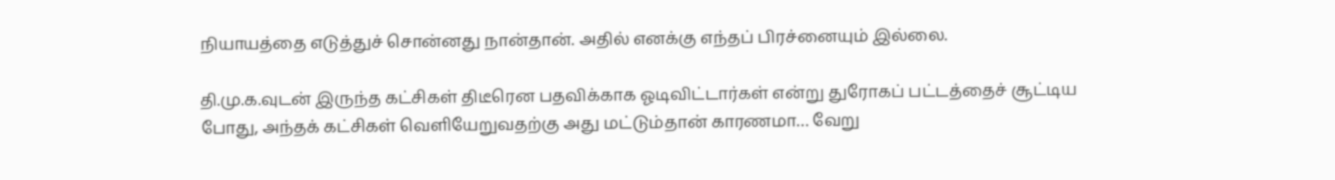நியாயத்தை எடுத்துச் சொன்னது நான்தான். அதில் எனக்கு எந்தப் பிரச்னையும் இல்லை.

தி.மு.க.வுடன் இருந்த கட்சிகள் திடீரென பதவிக்காக ஓடிவிட்டார்கள் என்று துரோகப் பட்டத்தைச் சூட்டிய போது, அந்தக் கட்சிகள் வெளியேறுவதற்கு அது மட்டும்தான் காரணமா… வேறு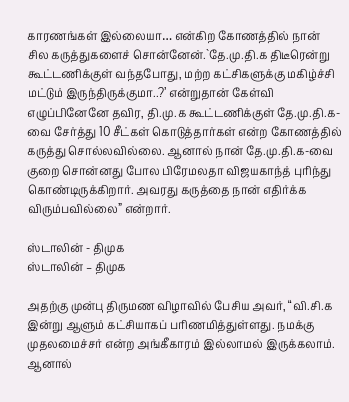காரணங்கள் இல்லையா… என்கிற கோணத்தில் நான் சில கருத்துகளைச் சொன்னேன்.`தே.மு.தி.க திடீரென்று கூட்டணிக்குள் வந்தபோது, மற்ற கட்சிகளுக்கு மகிழ்ச்சி மட்டும் இருந்திருக்குமா..?’ என்றுதான் கேள்வி எழுப்பினேனே தவிர, தி.மு.க கூட்டணிக்குள் தே.மு.தி.க-வை சேர்த்து 10 சீட்கள் கொடுத்தார்கள் என்ற கோணத்தில் கருத்து சொல்லவில்லை. ஆனால் நான் தே.மு.தி.க-வை குறை சொன்னது போல பிரேமலதா விஜயகாந்த் புரிந்து கொண்டிருக்கிறார். அவரது கருத்தை நான் எதிர்க்க விரும்பவில்லை” என்றார்.

ஸ்டாலின் - திமுக
ஸ்டாலின் – திமுக

அதற்கு முன்பு திருமண விழாவில் பேசிய அவர், “வி.சி.க இன்று ஆளும் கட்சியாகப் பரிணமித்துள்ளது. நமக்கு முதலமைச்சர் என்ற அங்கீகாரம் இல்லாமல் இருக்கலாம். ஆனால்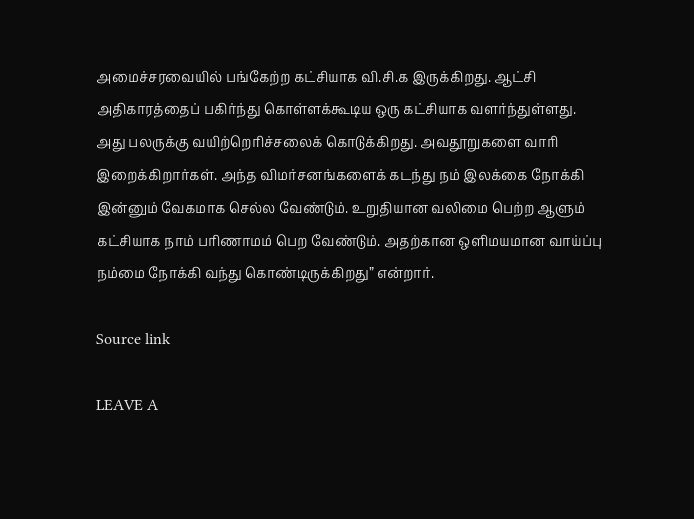அமைச்சரவையில் பங்கேற்ற கட்சியாக வி.சி.க இருக்கிறது. ஆட்சி அதிகாரத்தைப் பகிர்ந்து கொள்ளக்கூடிய ஒரு கட்சியாக வளர்ந்துள்ளது. அது பலருக்கு வயிற்றெரிச்சலைக் கொடுக்கிறது. அவதூறுகளை வாரி இறைக்கிறார்கள். அந்த விமர்சனங்களைக் கடந்து நம் இலக்கை நோக்கி இன்னும் வேகமாக செல்ல வேண்டும். உறுதியான வலிமை பெற்ற ஆளும் கட்சியாக நாம் பரிணாமம் பெற வேண்டும். அதற்கான ஒளிமயமான வாய்ப்பு நம்மை நோக்கி வந்து கொண்டிருக்கிறது” என்றார்.

Source link

LEAVE A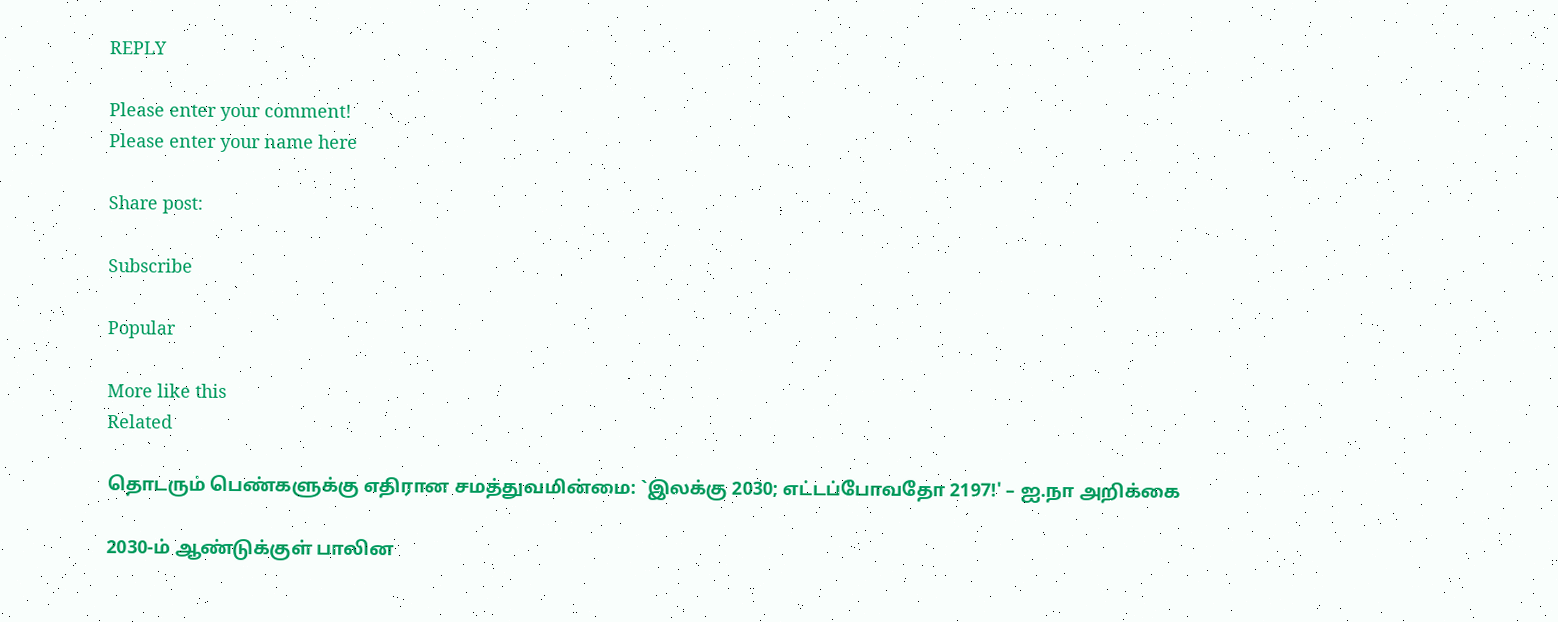REPLY

Please enter your comment!
Please enter your name here

Share post:

Subscribe

Popular

More like this
Related

தொடரும் பெண்களுக்கு எதிரான சமத்துவமின்மை: `இலக்கு 2030; எட்டப்போவதோ 2197!' – ஐ.நா அறிக்கை

2030-ம் ஆண்டுக்குள் பாலின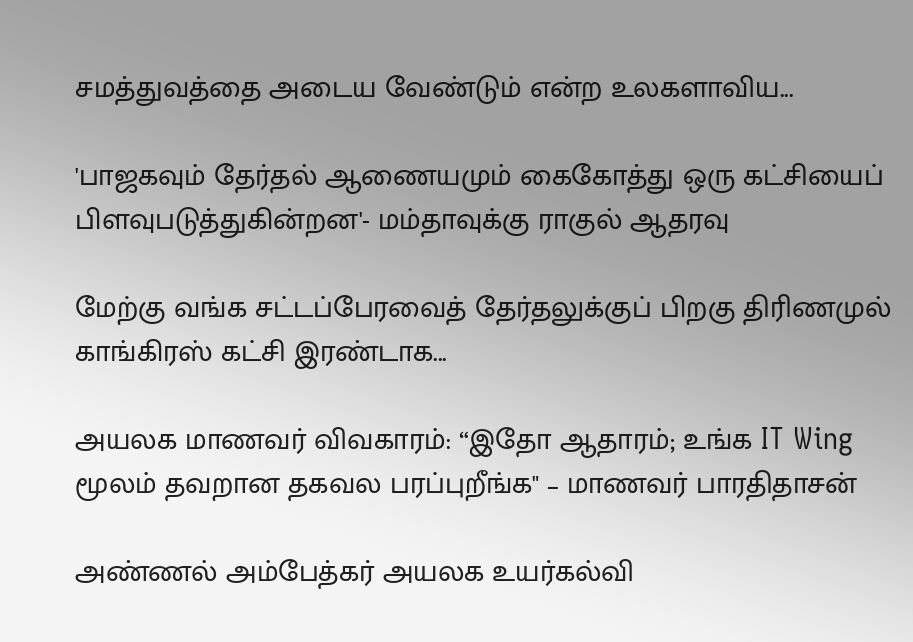சமத்துவத்தை அடைய வேண்டும் என்ற உலகளாவிய...

'பாஜகவும் தேர்தல் ஆணையமும் கைகோத்து ஒரு கட்சியைப் பிளவுபடுத்துகின்றன'- மம்தாவுக்கு ராகுல் ஆதரவு

மேற்கு வங்க சட்டப்பேரவைத் தேர்தலுக்குப் பிறகு திரிணமுல் காங்கிரஸ் கட்சி இரண்டாக...

அயலக மாணவர் விவகாரம்: “இதோ ஆதாரம்; உங்க IT Wing மூலம் தவறான தகவல பரப்புறீங்க" – மாணவர் பாரதிதாசன்

அண்ணல் அம்பேத்கர் அயலக உயர்கல்வி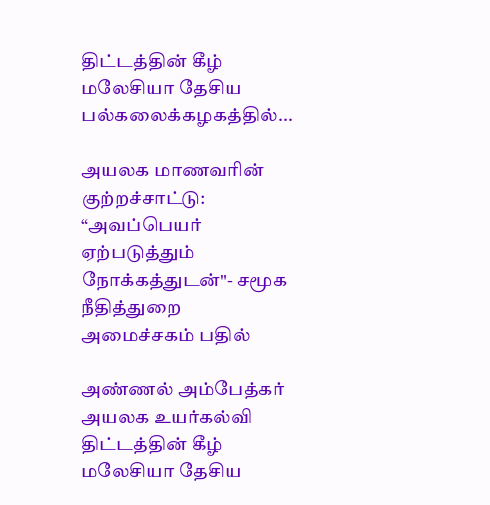திட்டத்தின் கீழ் மலேசியா தேசிய பல்கலைக்கழகத்தில்...

அயலக மாணவரின் குற்றச்சாட்டு: “அவப்பெயர் ஏற்படுத்தும் நோக்கத்துடன்"- சமூக நீதித்துறை அமைச்சகம் பதில்

அண்ணல் அம்பேத்கர் அயலக உயர்கல்வி திட்டத்தின் கீழ் மலேசியா தேசிய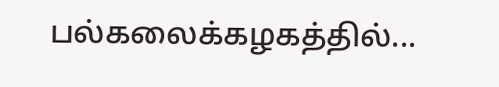பல்கலைக்கழகத்தில்...